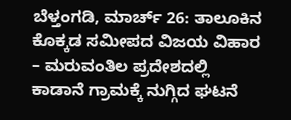ಬೆಳ್ತಂಗಡಿ, ಮಾರ್ಚ್ 26: ತಾಲೂಕಿನ ಕೊಕ್ಕಡ ಸಮೀಪದ ವಿಜಯ ವಿಹಾರ – ಮರುವಂತಿಲ ಪ್ರದೇಶದಲ್ಲಿ ಕಾಡಾನೆ ಗ್ರಾಮಕ್ಕೆ ನುಗ್ಗಿದ ಘಟನೆ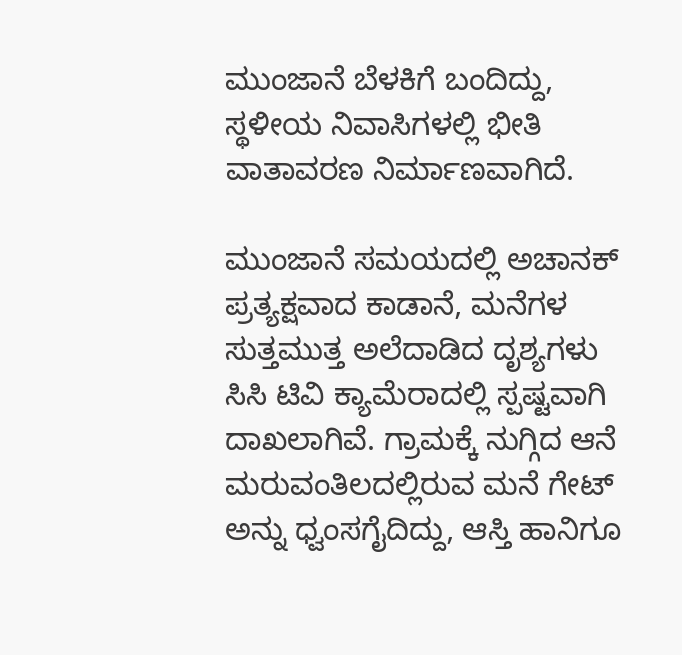ಮುಂಜಾನೆ ಬೆಳಕಿಗೆ ಬಂದಿದ್ದು, ಸ್ಥಳೀಯ ನಿವಾಸಿಗಳಲ್ಲಿ ಭೀತಿ ವಾತಾವರಣ ನಿರ್ಮಾಣವಾಗಿದೆ.

ಮುಂಜಾನೆ ಸಮಯದಲ್ಲಿ ಅಚಾನಕ್ ಪ್ರತ್ಯಕ್ಷವಾದ ಕಾಡಾನೆ, ಮನೆಗಳ ಸುತ್ತಮುತ್ತ ಅಲೆದಾಡಿದ ದೃಶ್ಯಗಳು ಸಿಸಿ ಟಿವಿ ಕ್ಯಾಮೆರಾದಲ್ಲಿ ಸ್ಪಷ್ಟವಾಗಿ ದಾಖಲಾಗಿವೆ. ಗ್ರಾಮಕ್ಕೆ ನುಗ್ಗಿದ ಆನೆ ಮರುವಂತಿಲದಲ್ಲಿರುವ ಮನೆ ಗೇಟ್ ಅನ್ನು ಧ್ವಂಸಗೈದಿದ್ದು, ಆಸ್ತಿ ಹಾನಿಗೂ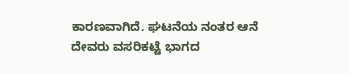ಕಾರಣವಾಗಿದೆ. ಘಟನೆಯ ನಂತರ ಆನೆ ದೇವರು ವಸರಿಕಟ್ಟೆ ಭಾಗದ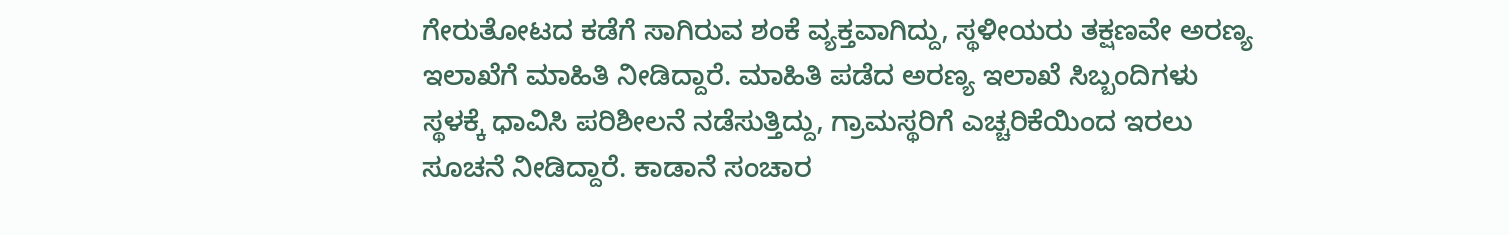ಗೇರುತೋಟದ ಕಡೆಗೆ ಸಾಗಿರುವ ಶಂಕೆ ವ್ಯಕ್ತವಾಗಿದ್ದು, ಸ್ಥಳೀಯರು ತಕ್ಷಣವೇ ಅರಣ್ಯ ಇಲಾಖೆಗೆ ಮಾಹಿತಿ ನೀಡಿದ್ದಾರೆ. ಮಾಹಿತಿ ಪಡೆದ ಅರಣ್ಯ ಇಲಾಖೆ ಸಿಬ್ಬಂದಿಗಳು ಸ್ಥಳಕ್ಕೆ ಧಾವಿಸಿ ಪರಿಶೀಲನೆ ನಡೆಸುತ್ತಿದ್ದು, ಗ್ರಾಮಸ್ಥರಿಗೆ ಎಚ್ಚರಿಕೆಯಿಂದ ಇರಲು ಸೂಚನೆ ನೀಡಿದ್ದಾರೆ. ಕಾಡಾನೆ ಸಂಚಾರ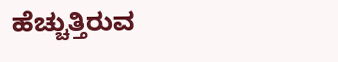ಹೆಚ್ಚುತ್ತಿರುವ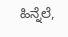ಹಿನ್ನೆಲೆ,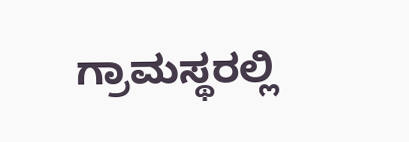ಗ್ರಾಮಸ್ಥರಲ್ಲಿ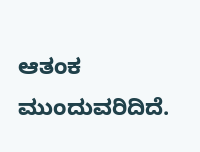ಆತಂಕ ಮುಂದುವರಿದಿದೆ.